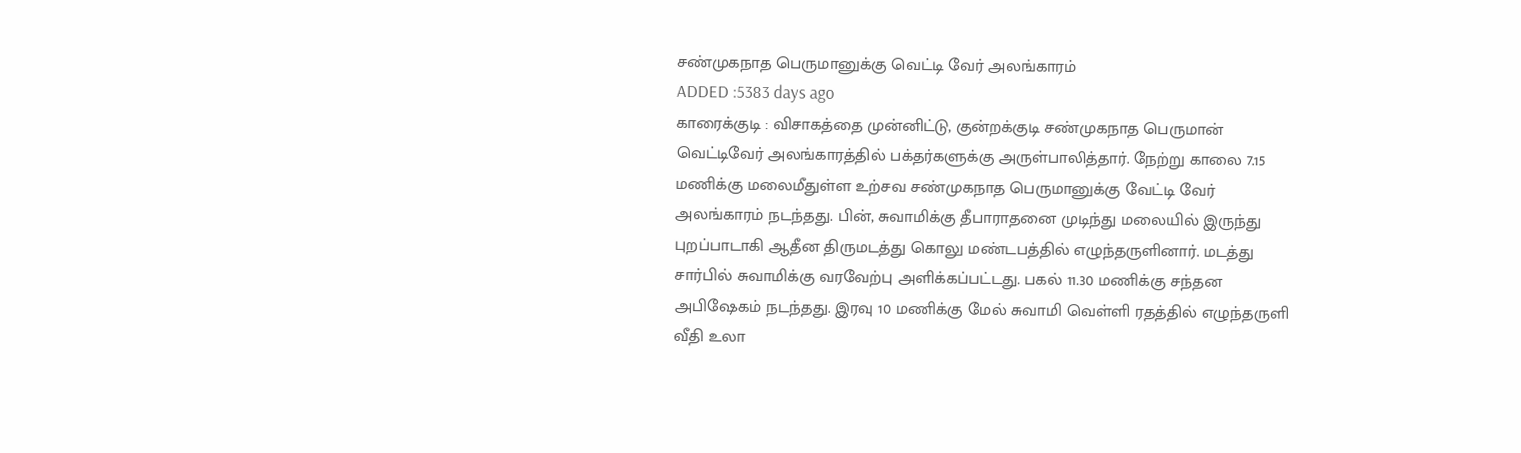சண்முகநாத பெருமானுக்கு வெட்டி வேர் அலங்காரம்
ADDED :5383 days ago
காரைக்குடி : விசாகத்தை முன்னிட்டு, குன்றக்குடி சண்முகநாத பெருமான் வெட்டிவேர் அலங்காரத்தில் பக்தர்களுக்கு அருள்பாலித்தார். நேற்று காலை 7.15 மணிக்கு மலைமீதுள்ள உற்சவ சண்முகநாத பெருமானுக்கு வேட்டி வேர் அலங்காரம் நடந்தது. பின், சுவாமிக்கு தீபாராதனை முடிந்து மலையில் இருந்து புறப்பாடாகி ஆதீன திருமடத்து கொலு மண்டபத்தில் எழுந்தருளினார். மடத்து சார்பில் சுவாமிக்கு வரவேற்பு அளிக்கப்பட்டது. பகல் 11.30 மணிக்கு சந்தன அபிஷேகம் நடந்தது. இரவு 10 மணிக்கு மேல் சுவாமி வெள்ளி ரதத்தில் எழுந்தருளி வீதி உலா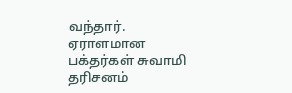வந்தார். ஏராளமான பக்தர்கள் சுவாமி தரிசனம்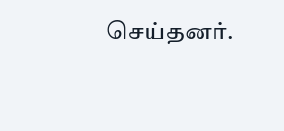செய்தனர்.